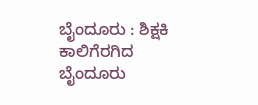ಬೈಂದೂರು : ಶಿಕ್ಷಕಿ ಕಾಲಿಗೆರಗಿದ ಬೈಂದೂರು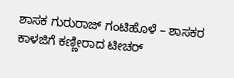ಶಾಸಕ ಗುರುರಾಜ್ ಗಂಟಿಹೊಳೆ – ಶಾಸಕರ ಕಾಳಜಿಗೆ ಕಣ್ಣೀರಾದ ಟೀಚರ್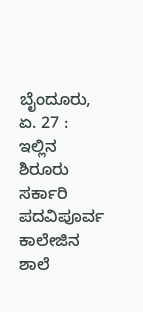ಬೈಂದೂರು, ಏ. 27 : ಇಲ್ಲಿನ ಶಿರೂರು ಸರ್ಕಾರಿ ಪದವಿಪೂರ್ವ ಕಾಲೇಜಿನ ಶಾಲೆ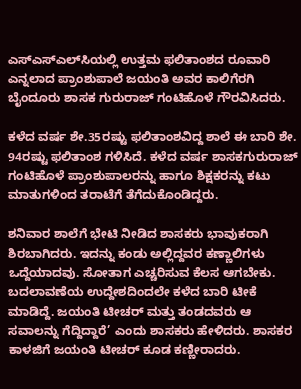ಎಸ್‌ಎಸ್‌ಎಲ್‌ಸಿಯಲ್ಲಿ ಉತ್ತಮ ಫಲಿತಾಂಶದ ರೂವಾರಿ ಎನ್ನಲಾದ ಪ್ರಾಂಶುಪಾಲೆ ಜಯಂತಿ ಅವರ ಕಾಲಿಗೆರಗಿ ಬೈಂದೂರು ಶಾಸಕ ಗುರುರಾಜ್ ಗಂಟಿಹೊಳೆ ಗೌರವಿಸಿದರು.

ಕಳೆದ ವರ್ಷ ಶೇ.35ರಷ್ಟು ಫಲಿತಾಂಶವಿದ್ದ ಶಾಲೆ ಈ ಬಾರಿ ಶೇ. 94ರಷ್ಟು ಫಲಿತಾಂಶ ಗಳಿಸಿದೆ. ಕಳೆದ ವರ್ಷ ಶಾಸಕಗುರುರಾಜ್‌ ಗಂಟಿಹೊಳೆ ಪ್ರಾಂಶುಪಾಲರನ್ನು ಹಾಗೂ ಶಿಕ್ಷಕರನ್ನು ಕಟು ಮಾತುಗಳಿಂದ ತರಾಟೆಗೆ ತೆಗೆದುಕೊಂಡಿದ್ದರು.

ಶನಿವಾರ ಶಾಲೆಗೆ ಭೇಟಿ ನೀಡಿದ ಶಾಸಕರು ಭಾವುಕರಾಗಿ ಶಿರಬಾಗಿದರು. ಇದನ್ನು ಕಂಡು ಅಲ್ಲಿದ್ದವರ ಕಣ್ಣಾಲಿಗಳು ಒದ್ದೆಯಾದವು. ಸೋತಾಗ ಎಚ್ಚರಿಸುವ ಕೆಲಸ ಆಗಬೇಕು. ಬದಲಾವಣೆಯ ಉದ್ದೇಶದಿಂದಲೇ ಕಳೆದ ಬಾರಿ ಟೀಕೆ ಮಾಡಿದ್ದೆ. ಜಯಂತಿ ಟೀಚರ್ ಮತ್ತು ತಂಡದವರು ಆ ಸವಾಲನ್ನು ಗೆದ್ದಿದ್ದಾರೆ’ ಎಂದು ಶಾಸಕರು ಹೇಳಿದರು. ಶಾಸಕರ ಕಾಳಜಿಗೆ ಜಯಂತಿ ಟೀಚರ್ ಕೂಡ ಕಣ್ಣೀರಾದರು.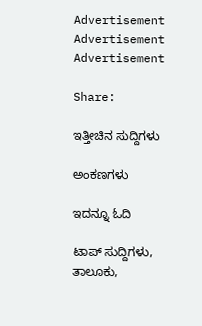Advertisement
Advertisement
Advertisement

Share:

ಇತ್ತೀಚಿನ ಸುದ್ದಿಗಳು

ಅಂಕಣಗಳು

ಇದನ್ನೂ ಓದಿ

ಟಾಪ್ ಸುದ್ದಿಗಳು, ತಾಲೂಕು,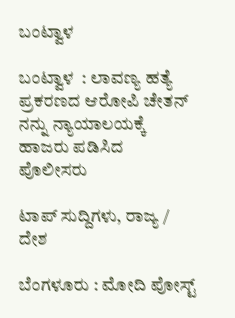ಬಂಟ್ವಾಳ

ಬಂಟ್ವಾಳ  : ಲಾವಣ್ಯ ಹತ್ಯೆ ಪ್ರಕರಣದ ಆರೋಪಿ ಚೇತನ್ ನನ್ನು ನ್ಯಾಯಾಲಯಕ್ಕೆ ಹಾಜರು ಪಡಿಸಿದ ಪೊಲೀಸರು

ಟಾಪ್ ಸುದ್ದಿಗಳು, ರಾಜ್ಯ / ದೇಶ

ಬೆಂಗಳೂರು : ಮೋದಿ ಪೋಸ್ಟ್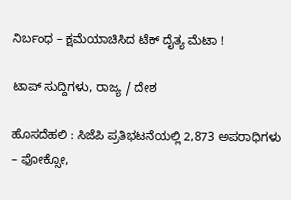ನಿರ್ಬಂಧ – ಕ್ಷಮೆಯಾಚಿಸಿದ ಟೆಕ್‌ ದೈತ್ಯ ಮೆಟಾ !

ಟಾಪ್ ಸುದ್ದಿಗಳು, ರಾಜ್ಯ / ದೇಶ

ಹೊಸದೆಹಲಿ : ಸಿಜೆಪಿ ಪ್ರತಿಭಟನೆಯಲ್ಲಿ 2,873 ಅಪರಾಧಿಗಳು – ಫೋಕ್ಸೋ,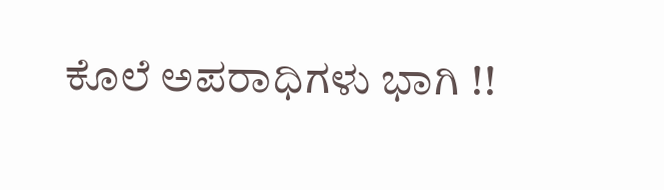ಕೊಲೆ ಅಪರಾಧಿಗಳು ಭಾಗಿ !!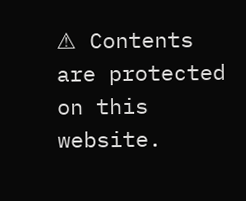⚠ Contents are protected on this website.